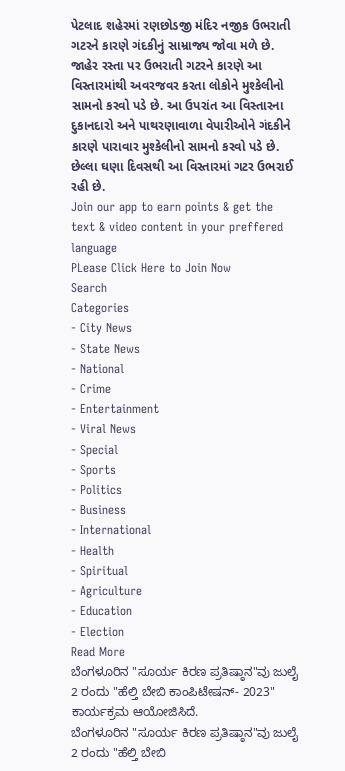પેટલાદ શહેરમાં રણછોડજી મંદિર નજીક ઉભરાતી ગટરને કારણે ગંદકીનું સામ્રાજ્ય જોવા મળે છે. જાહેર રસ્તા પર ઉભરાતી ગટરને કારણે આ વિસ્તારમાંથી અવરજવર કરતા લોકોને મુશ્કેલીનો સામનો કરવો પડે છે. આ ઉપરાંત આ વિસ્તારના દુકાનદારો અને પાથરણાવાળા વેપારીઓને ગંદકીને કારણે પારાવાર મુશ્કેલીનો સામનો કરવો પડે છે. છેલ્લા ઘણા દિવસથી આ વિસ્તારમાં ગટર ઉભરાઈ રહી છે.
Join our app to earn points & get the text & video content in your preffered language
PLease Click Here to Join Now
Search
Categories
- City News
- State News
- National
- Crime
- Entertainment
- Viral News
- Special
- Sports
- Politics
- Business
- International
- Health
- Spiritual
- Agriculture
- Education
- Election
Read More
ಬೆಂಗಳೂರಿನ "ಸೂರ್ಯ ಕಿರಣ ಪ್ರತಿಷ್ಠಾನ"ವು ಜುಲೈ 2 ರಂದು "ಹೆಲ್ತಿ ಬೇಬಿ ಕಾಂಪಿಟೇಷನ್- 2023" ಕಾರ್ಯಕ್ರಮ ಆಯೋಜಿಸಿದೆ.
ಬೆಂಗಳೂರಿನ "ಸೂರ್ಯ ಕಿರಣ ಪ್ರತಿಷ್ಠಾನ"ವು ಜುಲೈ 2 ರಂದು "ಹೆಲ್ತಿ ಬೇಬಿ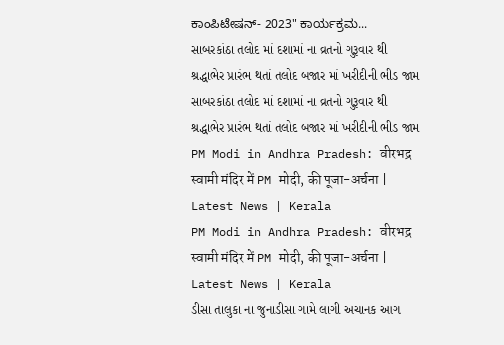ಕಾಂಪಿಟೇಷನ್- 2023" ಕಾರ್ಯಕ್ರಮ...
સાબરકાંઠા તલોદ માં દશામાં ના વ્રતનો ગુરૂવાર થી શ્રદ્ધાભેર પ્રારંભ થતાં તલોદ બજાર માં ખરીદીની ભીડ જામ
સાબરકાંઠા તલોદ માં દશામાં ના વ્રતનો ગુરૂવાર થી શ્રદ્ધાભેર પ્રારંભ થતાં તલોદ બજાર માં ખરીદીની ભીડ જામ
PM Modi in Andhra Pradesh: वीरभद्र स्वामी मंदिर में PM मोदी, की पूजा-अर्चना | Latest News | Kerala
PM Modi in Andhra Pradesh: वीरभद्र स्वामी मंदिर में PM मोदी, की पूजा-अर्चना | Latest News | Kerala
ડીસા તાલુકા ના જુનાડીસા ગામે લાગી અચાનક આગ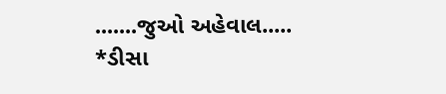.......જુઓ અહેવાલ.....
*ડીસા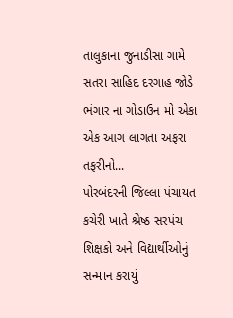તાલુકાના જુનાડીસા ગામે સતરા સાહિદ દરગાહ જોડે ભંગાર ના ગોડાઉન મો એકા એક આગ લાગતા અફરા તફરીનો...
પોરબંદરની જિલ્લા પંચાયત કચેરી ખાતે શ્રેષ્ઠ સરપંચ શિક્ષકો અને વિદ્યાર્થીઓનું સન્માન કરાયું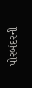પોરબંદરની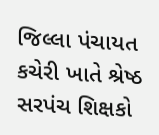જિલ્લા પંચાયત કચેરી ખાતે શ્રેષ્ઠ સરપંચ શિક્ષકો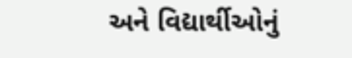અને વિદ્યાર્થીઓનું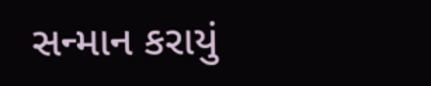સન્માન કરાયું